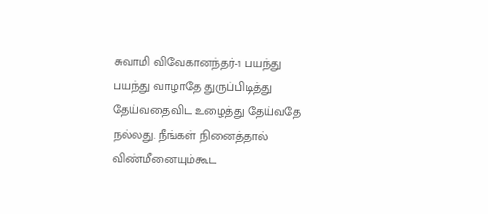சுவாமி விவேகானந்தர்-1 பயந்து பயந்து வாழாதே துருப்பிடித்து தேய்வதைவிட உழைத்து தேய்வதே நல்லது. நீங்கள் நினைத்தால் விண்மீனையும்கூட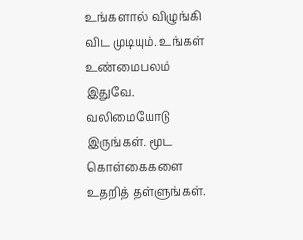உங்களால் விழுங்கி விட முடியும். உங்கள் உண்மைபலம் இதுவே. வலிமையோடு இருங்கள். மூட கொள்கைகளை உதறித் தள்ளுங்கள்.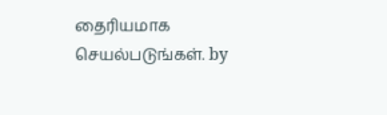தைரியமாக செயல்படுங்கள். by